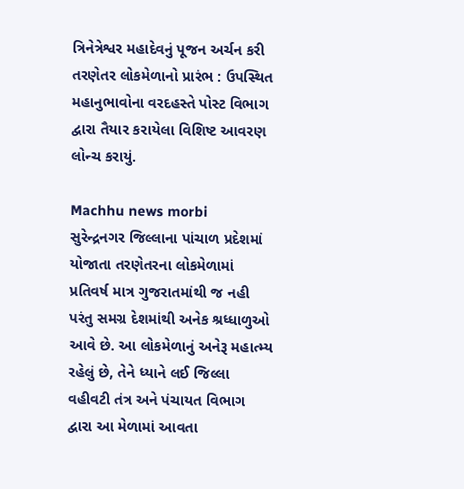ત્રિનેત્રેશ્વર મહાદેવનું પૂજન અર્ચન કરી તરણેતર લોકમેળાનો પ્રારંભ : ઉપસ્થિત મહાનુભાવોના વરદહસ્તે પોસ્ટ વિભાગ દ્વારા તૈયાર કરાયેલા વિશિષ્ટ આવરણ લોન્ચ કરાયું.

Machhu news morbi
સુરેન્દ્રનગર જિલ્લાના પાંચાળ પ્રદેશમાં યોજાતા તરણેતરના લોકમેળામાં પ્રતિવર્ષ માત્ર ગુજરાતમાંથી જ નહી પરંતુ સમગ્ર દેશમાંથી અનેક શ્રધ્ધાળુઓ આવે છે. આ લોકમેળાનું અનેરૂ મહાત્મ્ય રહેલું છે, તેને ધ્યાને લઈ જિલ્લા વહીવટી તંત્ર અને પંચાયત વિભાગ દ્વારા આ મેળામાં આવતા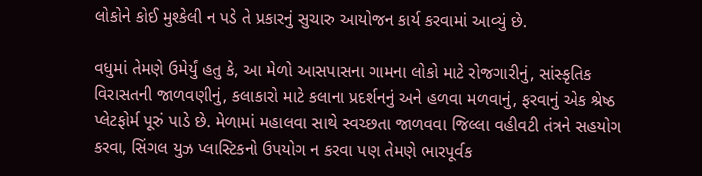લોકોને કોઈ મુશ્કેલી ન પડે તે પ્રકારનું સુચારુ આયોજન કાર્ય કરવામાં આવ્યું છે.

વધુમાં તેમણે ઉમેર્યું હતુ કે, આ મેળો આસપાસના ગામના લોકો માટે રોજગારીનું, સાંસ્કૃતિક વિરાસતની જાળવણીનું, કલાકારો માટે કલાના પ્રદર્શનનું અને હળવા મળવાનું, ફરવાનું એક શ્રેષ્ઠ પ્લેટફોર્મ પૂરું પાડે છે. મેળામાં મહાલવા સાથે સ્વચ્છતા જાળવવા જિલ્લા વહીવટી તંત્રને સહયોગ કરવા, સિંગલ યુઝ પ્લાસ્ટિકનો ઉપયોગ ન કરવા પણ તેમણે ભારપૂર્વક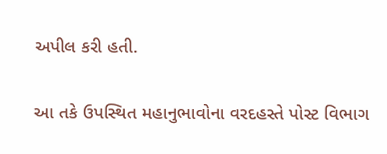અપીલ કરી હતી.

આ તકે ઉપસ્થિત મહાનુભાવોના વરદહસ્તે પોસ્ટ વિભાગ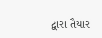દ્વારા તૈયાર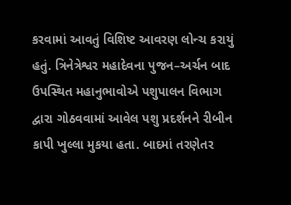કરવામાં આવતું વિશિષ્ટ આવરણ લોન્ચ કરાયું હતું. ત્રિનેત્રેશ્વર મહાદેવના પુજન–અર્ચન બાદ ઉપસ્થિત મહાનુભાવોએ પશુપાલન વિભાગ દ્વારા ગોઠવવામાં આવેલ પશુ પ્રદર્શનને રીબીન કાપી ખુલ્લા મુકયા હતા. બાદમાં તરણેતર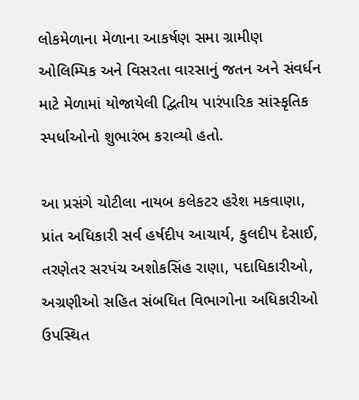લોકમેળાના મેળાના આકર્ષણ સમા ગ્રામીણ ઓલિમ્પિક અને વિસરતા વારસાનું જતન અને સંવર્ધન માટે મેળામાં યોજાયેલી દ્વિતીય પારંપારિક સાંસ્કૃતિક સ્પર્ધાઓનો શુભારંભ કરાવ્યો હતો.

આ પ્રસંગે ચોટીલા નાયબ કલેકટર હરેશ મકવાણા, પ્રાંત અધિકારી સર્વ હર્ષદીપ આચાર્ય, કુલદીપ દેસાઈ, તરણેતર સરપંચ અશોકસિંહ રાણા, પદાધિકારીઓ, અગ્રણીઓ સહિત સંબધિત વિભાગોના અધિકારીઓ ઉપસ્થિત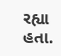રહ્યા હતા.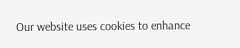Our website uses cookies to enhance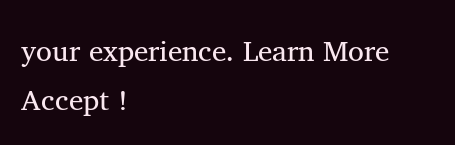your experience. Learn More
Accept !